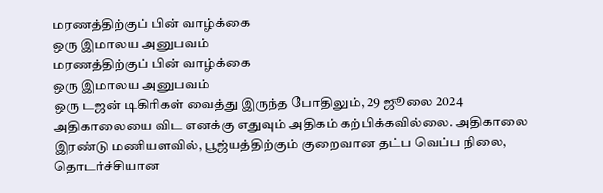மரணத்திற்குப் பின் வாழ்க்கை
ஒரு இமாலய அனுபவம்
மரணத்திற்குப் பின் வாழ்க்கை
ஒரு இமாலய அனுபவம்
ஒரு டஜன் டிகிரிகள் வைத்து இருந்த போதிலும், 29 ஜூலை 2024 அதிகாலையை விட எனக்கு எதுவும் அதிகம் கற்பிக்கவில்லை. அதிகாலை இரண்டு மணியளவில், பூஜ்யத்திற்கும் குறைவான தட்ப வெப்ப நிலை, தொடர்ச்சியான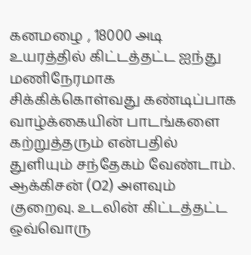கனமழை , 18000 அடி உயரத்தில் கிட்டத்தட்ட ஐந்து மணிநேரமாக சிக்கிக்கொள்வது கண்டிப்பாக வாழ்க்கையின் பாடங்களை கற்றுத்தரும் என்பதில் துளியும் சந்தேகம் வேண்டாம். ஆக்கிசன் (O2) அளவும் குறைவு. உடலின் கிட்டத்தட்ட ஒவ்வொரு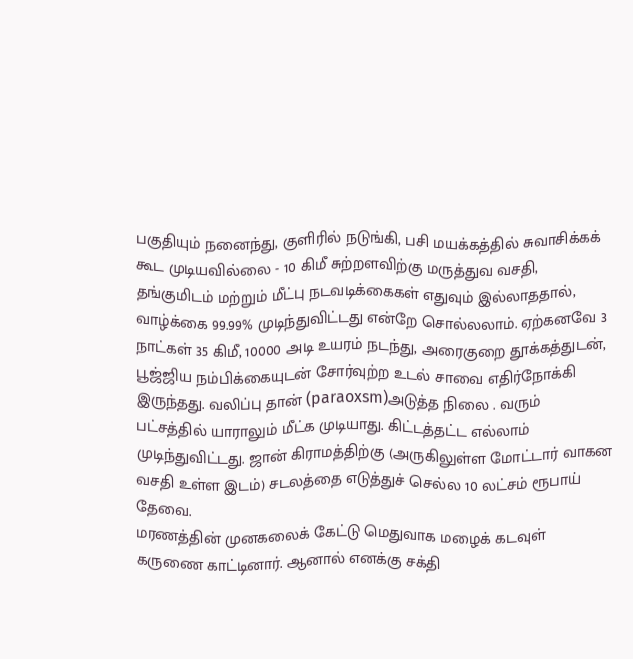பகுதியும் நனைந்து, குளிரில் நடுங்கி, பசி மயக்கத்தில் சுவாசிக்கக் கூட முடியவில்லை - 10 கிமீ சுற்றளவிற்கு மருத்துவ வசதி, தங்குமிடம் மற்றும் மீட்பு நடவடிக்கைகள் எதுவும் இல்லாததால், வாழ்க்கை 99.99% முடிந்துவிட்டது என்றே சொல்லலாம். ஏற்கனவே 3 நாட்கள் 35 கிமீ, 10000 அடி உயரம் நடந்து, அரைகுறை தூக்கத்துடன், பூஜ்ஜிய நம்பிக்கையுடன் சோர்வுற்ற உடல் சாவை எதிர்நோக்கி இருந்தது. வலிப்பு தான் (paraoxsm)அடுத்த நிலை . வரும் பட்சத்தில் யாராலும் மீட்க முடியாது. கிட்டத்தட்ட எல்லாம் முடிந்துவிட்டது. ஜான் கிராமத்திற்கு (அருகிலுள்ள மோட்டார் வாகன வசதி உள்ள இடம்) சடலத்தை எடுத்துச் செல்ல 10 லட்சம் ரூபாய் தேவை.
மரணத்தின் முனகலைக் கேட்டு மெதுவாக மழைக் கடவுள் கருணை காட்டினார். ஆனால் எனக்கு சக்தி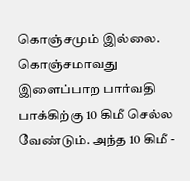கொஞ்சமும் இல்லை. கொஞ்சமாவது இளைப்பாற பார்வதி பாக்கிற்கு 10 கிமீ செல்ல வேண்டும். அந்த 10 கிமீ -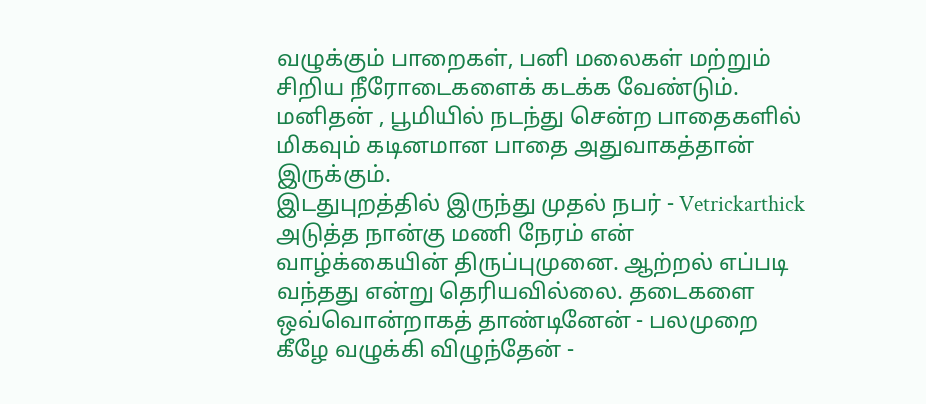வழுக்கும் பாறைகள், பனி மலைகள் மற்றும் சிறிய நீரோடைகளைக் கடக்க வேண்டும். மனிதன் , பூமியில் நடந்து சென்ற பாதைகளில் மிகவும் கடினமான பாதை அதுவாகத்தான் இருக்கும்.
இடதுபுறத்தில் இருந்து முதல் நபர் - Vetrickarthick
அடுத்த நான்கு மணி நேரம் என் வாழ்க்கையின் திருப்புமுனை. ஆற்றல் எப்படி வந்தது என்று தெரியவில்லை. தடைகளை ஒவ்வொன்றாகத் தாண்டினேன் - பலமுறை கீழே வழுக்கி விழுந்தேன் -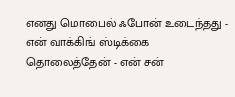எனது மொபைல் ஃபோன் உடைந்தது - என் வாக்கிங் ஸ்டிக்கை தொலைத்தேன் - என் சன்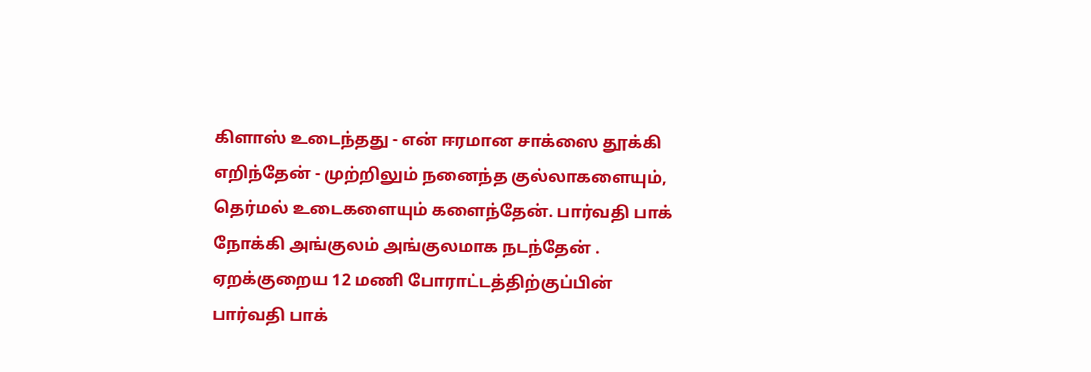கிளாஸ் உடைந்தது - என் ஈரமான சாக்ஸை தூக்கி எறிந்தேன் - முற்றிலும் நனைந்த குல்லாகளையும், தெர்மல் உடைகளையும் களைந்தேன். பார்வதி பாக் நோக்கி அங்குலம் அங்குலமாக நடந்தேன் . ஏறக்குறைய 12 மணி போராட்டத்திற்குப்பின் பார்வதி பாக்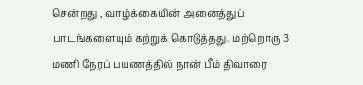சென்றது , வாழ்க்கையின் அனைத்துப் பாடங்களையும் கற்றுக் கொடுத்தது. மற்றொரு 3 மணி நேரப் பயணத்தில் நான் பீம் திவாரை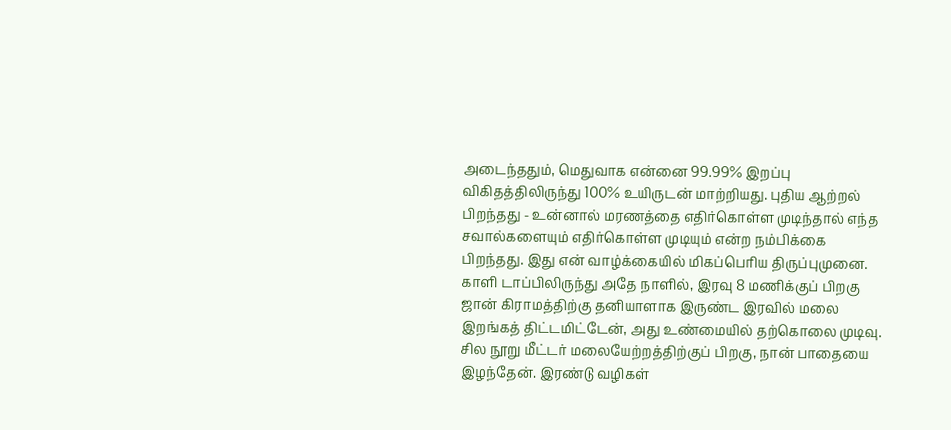அடைந்ததும், மெதுவாக என்னை 99.99% இறப்பு விகிதத்திலிருந்து 100% உயிருடன் மாற்றியது. புதிய ஆற்றல் பிறந்தது - உன்னால் மரணத்தை எதிர்கொள்ள முடிந்தால் எந்த சவால்களையும் எதிர்கொள்ள முடியும் என்ற நம்பிக்கை பிறந்தது. இது என் வாழ்க்கையில் மிகப்பெரிய திருப்புமுனை.
காளி டாப்பிலிருந்து அதே நாளில், இரவு 8 மணிக்குப் பிறகு ஜான் கிராமத்திற்கு தனியாளாக இருண்ட இரவில் மலை இறங்கத் திட்டமிட்டேன், அது உண்மையில் தற்கொலை முடிவு. சில நூறு மீட்டர் மலையேற்றத்திற்குப் பிறகு, நான் பாதையை இழந்தேன். இரண்டு வழிகள்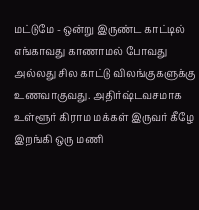மட்டுமே - ஒன்று இருண்ட காட்டில் எங்காவது காணாமல் போவது அல்லது சில காட்டு விலங்குகளுக்கு உணவாகுவது. அதிர்ஷ்டவசமாக உள்ளூர் கிராம மக்கள் இருவர் கீழே இறங்கி ஒரு மணி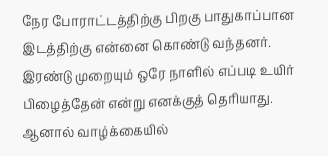நேர போராட்டத்திற்கு பிறகு பாதுகாப்பான இடத்திற்கு என்னை கொண்டு வந்தனர்.
இரண்டு முறையும் ஒரே நாளில் எப்படி உயிர் பிழைத்தேன் என்று எனக்குத் தெரியாது. ஆனால் வாழ்க்கையில்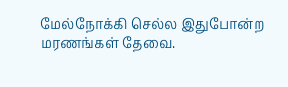மேல்நோக்கி செல்ல இதுபோன்ற மரணங்கள் தேவை.